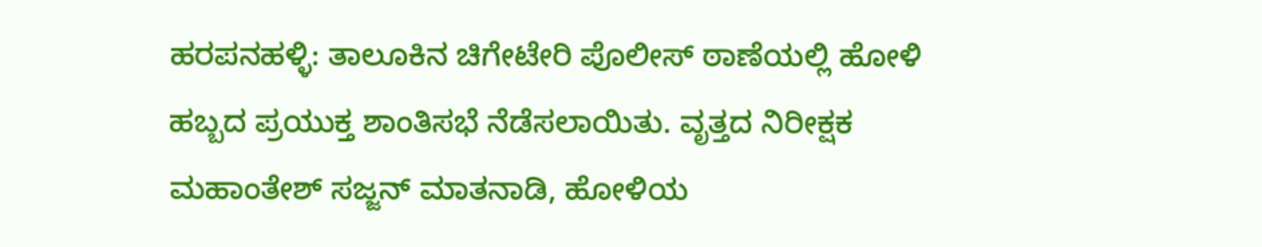ಹರಪನಹಳ್ಳಿ: ತಾಲೂಕಿನ ಚಿಗೇಟೇರಿ ಪೊಲೀಸ್ ಠಾಣೆಯಲ್ಲಿ ಹೋಳಿ ಹಬ್ಬದ ಪ್ರಯುಕ್ತ ಶಾಂತಿಸಭೆ ನೆಡೆಸಲಾಯಿತು. ವೃತ್ತದ ನಿರೀಕ್ಷಕ ಮಹಾಂತೇಶ್ ಸಜ್ಜನ್ ಮಾತನಾಡಿ, ಹೋಳಿಯ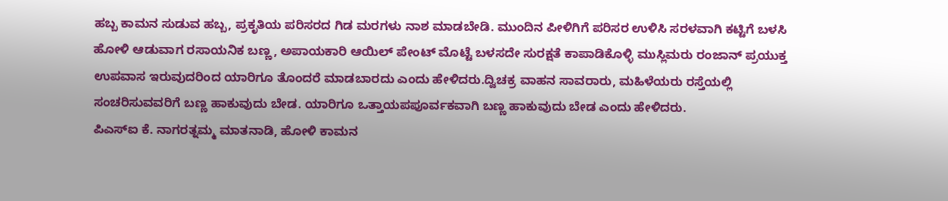ಹಬ್ಬ ಕಾಮನ ಸುಡುವ ಹಬ್ಬ, ಪ್ರಕೃತಿಯ ಪರಿಸರದ ಗಿಡ ಮರಗಳು ನಾಶ ಮಾಡಬೇಡಿ. ಮುಂದಿನ ಪೀಳಿಗಿಗೆ ಪರಿಸರ ಉಳಿಸಿ ಸರಳವಾಗಿ ಕಟ್ಟಿಗೆ ಬಳಸಿ ಹೋಳಿ ಆಡುವಾಗ ರಸಾಯನಿಕ ಬಣ್ಣ, ಅಪಾಯಕಾರಿ ಆಯಿಲ್ ಪೇಂಟ್ ಮೊಟ್ಟೆ ಬಳಸದೇ ಸುರಕ್ಷತೆ ಕಾಪಾಡಿಕೊಳ್ಳಿ ಮುಸ್ಲಿಮರು ರಂಜಾನ್ ಪ್ರಯುಕ್ತ ಉಪವಾಸ ಇರುವುದರಿಂದ ಯಾರಿಗೂ ತೊಂದರೆ ಮಾಡಬಾರದು ಎಂದು ಹೇಳಿದರು.ದ್ವಿಚಕ್ರ ವಾಹನ ಸಾವರಾರು, ಮಹಿಳೆಯರು ರಸ್ತೆಯಲ್ಲಿ ಸಂಚರಿಸುವವರಿಗೆ ಬಣ್ಣ ಹಾಕುವುದು ಬೇಡ. ಯಾರಿಗೂ ಒತ್ತಾಯಪಪೂರ್ವಕವಾಗಿ ಬಣ್ಣ ಹಾಕುವುದು ಬೇಡ ಎಂದು ಹೇಳಿದರು.
ಪಿಎಸ್ಐ ಕೆ. ನಾಗರತ್ನಮ್ಮ ಮಾತನಾಡಿ, ಹೋಳಿ ಕಾಮನ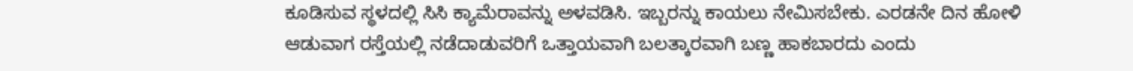ಕೂಡಿಸುವ ಸ್ಥಳದಲ್ಲಿ ಸಿಸಿ ಕ್ಯಾಮೆರಾವನ್ನು ಅಳವಡಿಸಿ. ಇಬ್ಬರನ್ನು ಕಾಯಲು ನೇಮಿಸಬೇಕು. ಎರಡನೇ ದಿನ ಹೋಳಿ ಆಡುವಾಗ ರಸ್ತೆಯಲ್ಲಿ ನಡೆದಾಡುವರಿಗೆ ಒತ್ತಾಯವಾಗಿ ಬಲತ್ಕಾರವಾಗಿ ಬಣ್ಣ ಹಾಕಬಾರದು ಎಂದು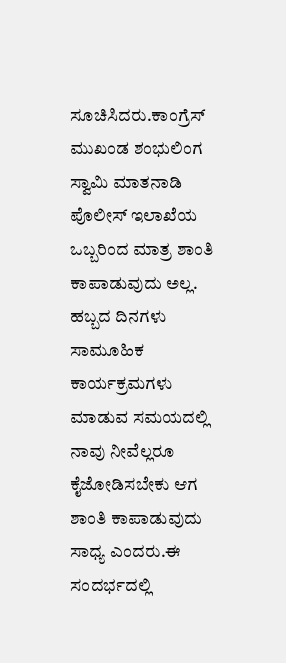ಸೂಚಿಸಿದರು.ಕಾಂಗ್ರೆಸ್ ಮುಖಂಡ ಶಂಭುಲಿಂಗ ಸ್ವಾಮಿ ಮಾತನಾಡಿ ಪೊಲೀಸ್ ಇಲಾಖೆಯ ಒಬ್ಬರಿಂದ ಮಾತ್ರ ಶಾಂತಿ ಕಾಪಾಡುವುದು ಅಲ್ಲ. ಹಬ್ಬದ ದಿನಗಳು ಸಾಮೂಹಿಕ ಕಾರ್ಯಕ್ರಮಗಳು ಮಾಡುವ ಸಮಯದಲ್ಲಿ ನಾವು ನೀವೆಲ್ಲರೂ ಕೈಜೋಡಿಸಬೇಕು ಆಗ ಶಾಂತಿ ಕಾಪಾಡುವುದು ಸಾಧ್ಯ ಎಂದರು.ಈ ಸಂದರ್ಭದಲ್ಲಿ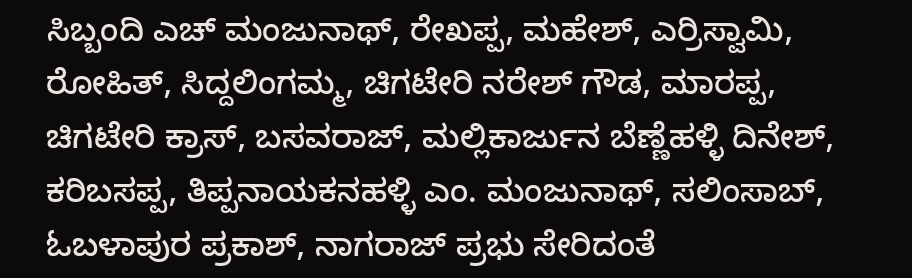ಸಿಬ್ಬಂದಿ ಎಚ್ ಮಂಜುನಾಥ್, ರೇಖಪ್ಪ, ಮಹೇಶ್, ಎರ್ರಿಸ್ವಾಮಿ, ರೋಹಿತ್, ಸಿದ್ದಲಿಂಗಮ್ಮ, ಚಿಗಟೇರಿ ನರೇಶ್ ಗೌಡ, ಮಾರಪ್ಪ, ಚಿಗಟೇರಿ ಕ್ರಾಸ್, ಬಸವರಾಜ್, ಮಲ್ಲಿಕಾರ್ಜುನ ಬೆಣ್ಣೆಹಳ್ಳಿ ದಿನೇಶ್, ಕರಿಬಸಪ್ಪ, ತಿಪ್ಪನಾಯಕನಹಳ್ಳಿ ಎಂ. ಮಂಜುನಾಥ್, ಸಲಿಂಸಾಬ್, ಓಬಳಾಪುರ ಪ್ರಕಾಶ್, ನಾಗರಾಜ್ ಪ್ರಭು ಸೇರಿದಂತೆ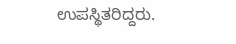ಉಪಸ್ಥಿತರಿದ್ದರು.